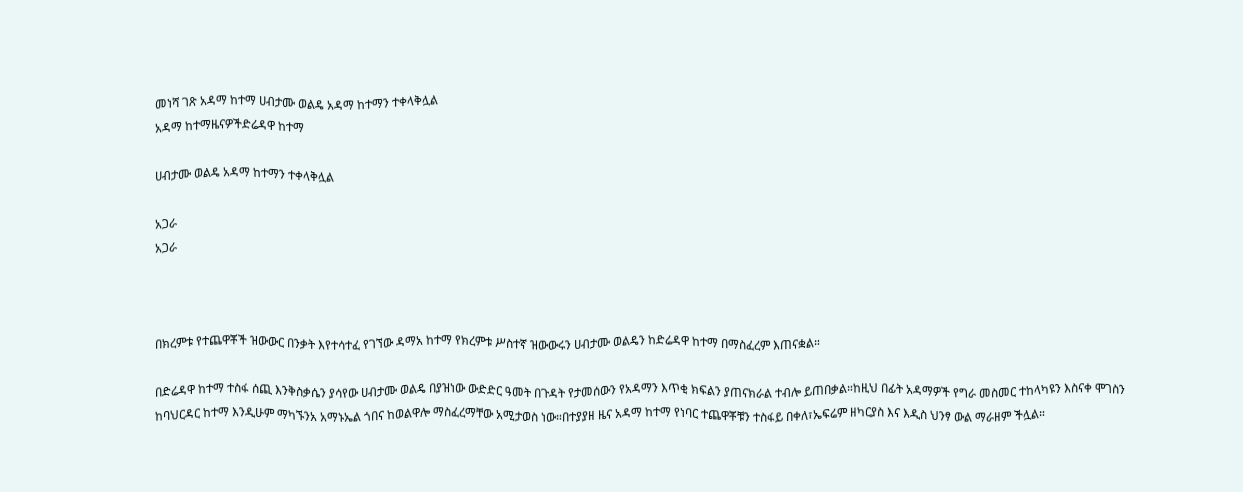መነሻ ገጽ አዳማ ከተማ ሀብታሙ ወልዴ አዳማ ከተማን ተቀላቅሏል
አዳማ ከተማዜናዎችድሬዳዋ ከተማ

ሀብታሙ ወልዴ አዳማ ከተማን ተቀላቅሏል

አጋራ
አጋራ



በክረምቱ የተጨዋቾች ዝውውር በንቃት እየተሳተፈ የገኘው ዳማአ ከተማ የክረምቱ ሥስተኛ ዝውውሩን ሀብታሙ ወልዴን ከድሬዳዋ ከተማ በማስፈረም እጠናቋል።

በድሬዳዋ ከተማ ተስፋ ሰጪ እንቅስቃሴን ያሳየው ሀብታሙ ወልዴ በያዝነው ውድድር ዓመት በጉዳት የታመሰውን የአዳማን እጥቂ ክፍልን ያጠናክራል ተብሎ ይጠበቃል።ከዚህ በፊት አዳማዎች የግራ መስመር ተከላካዩን እስናቀ ሞገስን ከባህርዳር ከተማ እንዲሁም ማካኙንአ አማኑኤል ጎበና ከወልዋሎ ማስፈረማቸው አሚታወስ ነው።በተያያዘ ዜና አዳማ ከተማ የነባር ተጨዋቾቹን ተስፋይ በቀለ፣ኤፍሬም ዘካርያስ እና እዲስ ህንፃ ውል ማራዘም ችሏል።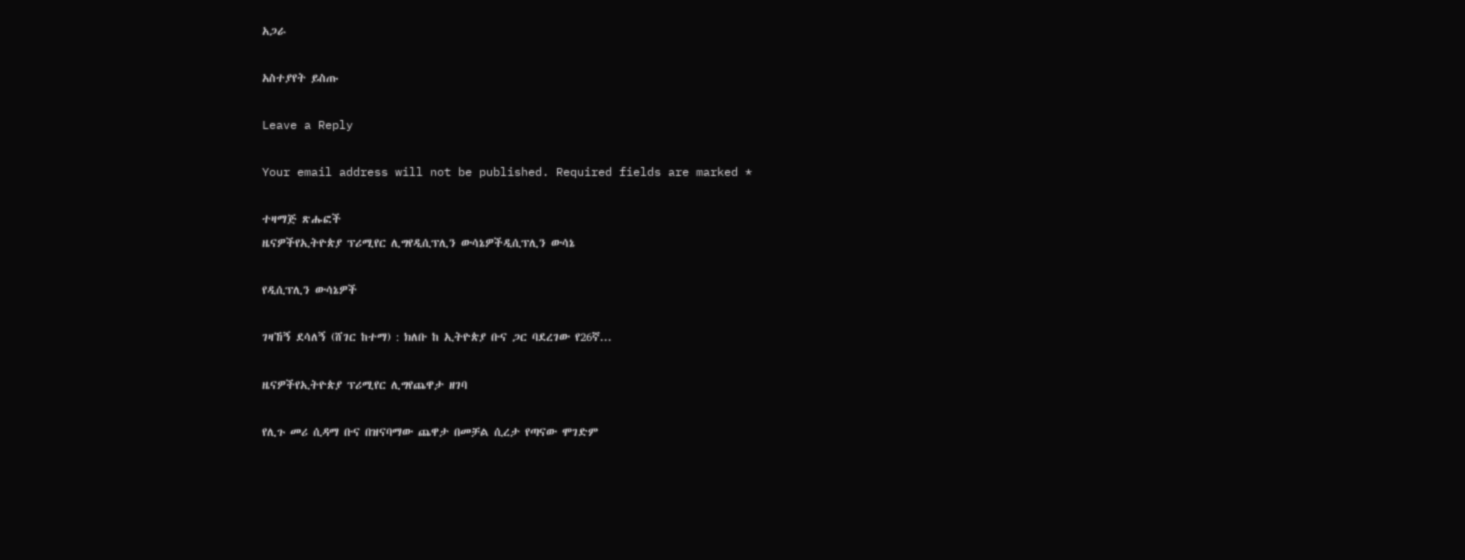አጋራ

አስተያየት ይስጡ

Leave a Reply

Your email address will not be published. Required fields are marked *

ተዛማጅ ጽሑፎች
ዜናዎችየኢትዮጵያ ፕሪሚየር ሊግየዲሲፕሊን ውሳኔዎችዲሲፕሊን ውሳኔ

የዲሲፕሊን ውሳኔዎች

ገዛኸኝ ደሳለኝ (ሸገር ከተማ) : ክለቡ ከ ኢትዮጵያ ቡና ጋር ባደረገው የ26ኛ...

ዜናዎችየኢትዮጵያ ፕሪሚየር ሊግየጨዋታ ዘገባ

የሊጉ መሪ ሲዳማ ቡና በዝናባማው ጨዋታ በመቻል ሲረታ የጣናው ሞገድም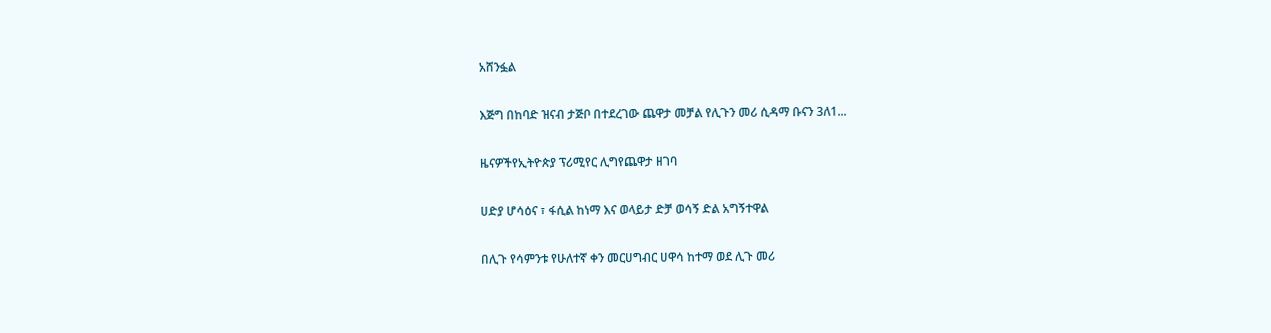አሸንፏል

እጅግ በከባድ ዝናብ ታጅቦ በተደረገው ጨዋታ መቻል የሊጉን መሪ ሲዳማ ቡናን 3ለ1...

ዜናዎችየኢትዮጵያ ፕሪሚየር ሊግየጨዋታ ዘገባ

ሀድያ ሆሳዕና ፣ ፋሲል ከነማ እና ወላይታ ድቻ ወሳኝ ድል አግኝተዋል

በሊጉ የሳምንቱ የሁለተኛ ቀን መርሀግብር ሀዋሳ ከተማ ወደ ሊጉ መሪ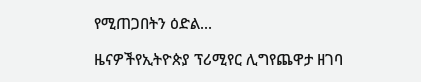የሚጠጋበትን ዕድል...

ዜናዎችየኢትዮጵያ ፕሪሚየር ሊግየጨዋታ ዘገባ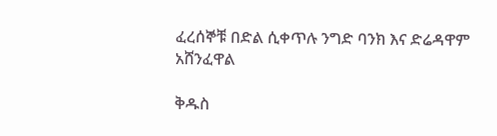ፈረሰኞቹ በድል ሲቀጥሉ ንግድ ባንክ እና ድሬዳዋም አሸንፈዋል

ቅዱስ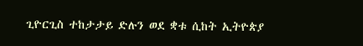ጊዮርጊስ ተከታታይ ድሉን ወደ ቋቱ ሲከት ኢትዮጵያ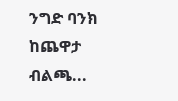ንግድ ባንክ ከጨዋታ ብልጫ...